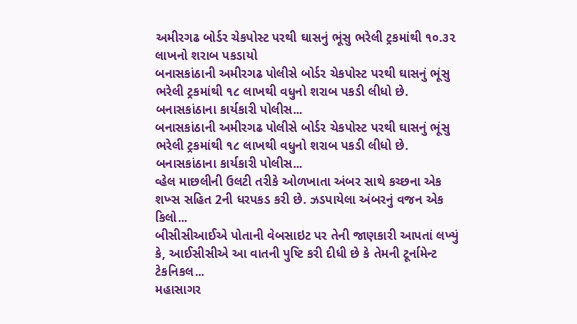અમીરગઢ બોર્ડર ચેકપોસ્ટ પરથી ઘાસનું ભૂંસુ ભરેલી ટ્રકમાંથી ૧૦.૩૨ લાખનો શરાબ પકડાયો
બનાસકાંઠાની અમીરગઢ પોલીસે બોર્ડર ચેકપોસ્ટ પરથી ઘાસનું ભૂંસુ ભરેલી ટ્રકમાંથી ૧૮ લાખથી વધુનો શરાબ પકડી લીધો છે. બનાસકાંઠાના કાર્યકારી પોલીસ...
બનાસકાંઠાની અમીરગઢ પોલીસે બોર્ડર ચેકપોસ્ટ પરથી ઘાસનું ભૂંસુ ભરેલી ટ્રકમાંથી ૧૮ લાખથી વધુનો શરાબ પકડી લીધો છે. બનાસકાંઠાના કાર્યકારી પોલીસ...
વ્હેલ માછલીની ઉલટી તરીકે ઓળખાતા અંબર સાથે કચ્છના એક શખ્સ સહિત 2ની ધરપકડ કરી છે. ઝડપાયેલા અંબરનું વજન એક કિલો...
બીસીસીઆઈએ પોતાની વેબસાઇટ પર તેની જાણકારી આપતાં લખ્યું કે, આઈસીસીએ આ વાતની પુષ્ટિ કરી દીધી છે કે તેમની ટૂર્નામેન્ટ ટેકનિકલ...
મહાસાગર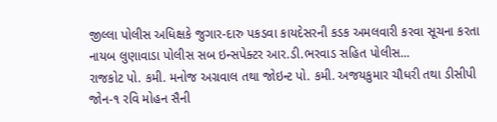જીલ્લા પોલીસ અધિક્ષકે જુગાર-દારુ પકડવા કાયદેસરની કડક અમલવારી કરવા સૂચના કરતા નાયબ લુણાવાડા પોલીસ સબ ઇન્સપેક્ટર આર.ડી.ભરવાડ સહિત પોલીસ...
રાજકોટ પો. કમી. મનોજ અગ્રવાલ તથા જોઇન્ટ પો. કમી. અજયકુમાર ચૌધરી તથા ડીસીપી જોન-૧ રવિ મોહન સૈની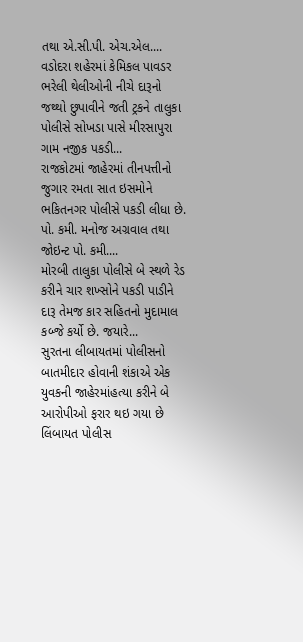તથા એ.સી.પી. એચ.એલ....
વડોદરા શહેરમાં કેમિકલ પાવડર ભરેલી થેલીઓની નીચે દારૂનો જથ્થો છુપાવીને જતી ટ્રકને તાલુકા પોલીસે સોખડા પાસે મીરસાપુરા ગામ નજીક પકડી...
રાજકોટમાં જાહેરમાં તીનપત્તીનો જુગાર રમતા સાત ઇસમોને ભકિતનગર પોલીસે પકડી લીધા છે. પો. કમી. મનોજ અગ્રવાલ તથા જોઇન્ટ પો. કમી....
મોરબી તાલુકા પોલીસે બે સ્થળે રેડ કરીને ચાર શખ્સોને પકડી પાડીને દારૂ તેમજ કાર સહિતનો મુદામાલ કબ્જે કર્યો છે. જયારે...
સુરતના લીબાયતમાં પોલીસનો બાતમીદાર હોવાની શંકાએ એક યુવકની જાહેરમાંહત્યા કરીને બે આરોપીઓ ફરાર થઇ ગયા છે લિંબાયત પોલીસ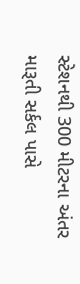સ્ટેશનથી 300 મીટરના અંતર મારૂતી સર્કલ પાસે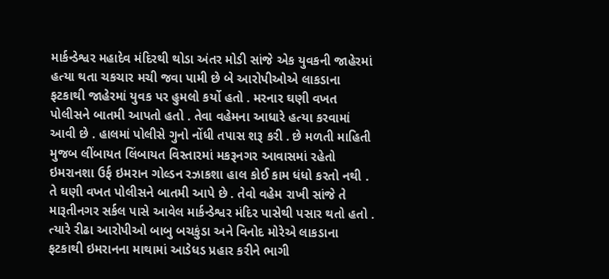માર્કન્ડેશ્વર મહાદેવ મંદિરથી થોડા અંતર મોડી સાંજે એક યુવકની જાહેરમાં હત્યા થતા ચકચાર મચી જવા પામી છે બે આરોપીઓએ લાકડાના ફટકાથી જાહેરમાં યુવક પર હુમલો કર્યો હતો . મરનાર ઘણી વખત પોલીસને બાતમી આપતો હતો . તેવા વહેમના આધારે હત્યા કરવામાં આવી છે . હાલમાં પોલીસે ગુનો નોંધી તપાસ શરૂ કરી . છે મળતી માહિતી મુજબ લીંબાયત લિંબાયત વિસ્તારમાં મકરૂનગર આવાસમાં રહેતો ઇમરાનશા ઉર્ફ ઇમરાન ગોલ્ડન રઝાકશા હાલ કોઈ કામ ધંધો કરતો નથી . તે ઘણી વખત પોલીસને બાતમી આપે છે . તેવો વહેમ રાખી સાંજે તે મારૂતીનગર સર્કલ પાસે આવેલ માર્કન્ડેશ્વર મંદિર પાસેથી પસાર થતો હતો . ત્યારે રીઢા આરોપીઓ બાબુ બચકુંડા અને વિનોદ મોરેએ લાકડાના ફટકાથી ઇમરાનના માથામાં આડેધડ પ્રહાર કરીને ભાગી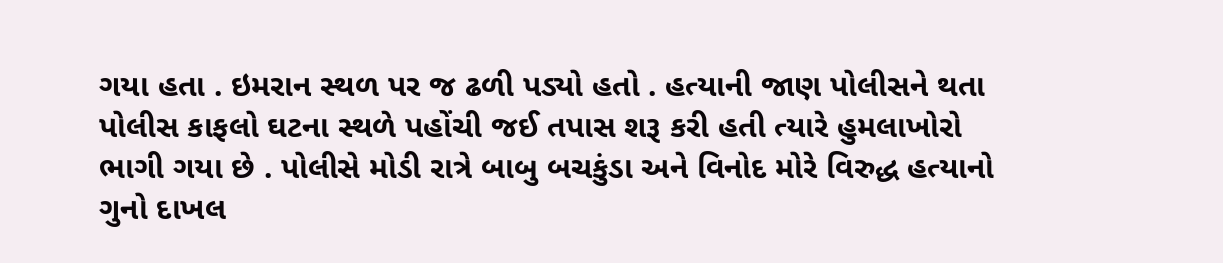ગયા હતા . ઇમરાન સ્થળ પર જ ઢળી પડ્યો હતો . હત્યાની જાણ પોલીસને થતા પોલીસ કાફલો ઘટના સ્થળે પહોંચી જઈ તપાસ શરૂ કરી હતી ત્યારે હુમલાખોરો ભાગી ગયા છે . પોલીસે મોડી રાત્રે બાબુ બચકુંડા અને વિનોદ મોરે વિરુદ્ધ હત્યાનો ગુનો દાખલ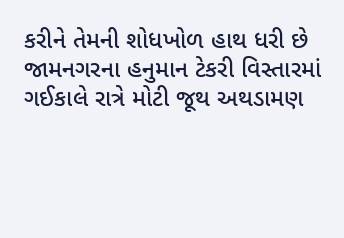કરીને તેમની શોધખોળ હાથ ધરી છે
જામનગરના હનુમાન ટેકરી વિસ્તારમાં ગઈકાલે રાત્રે મોટી જૂથ અથડામણ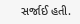સર્જાઈ હતી.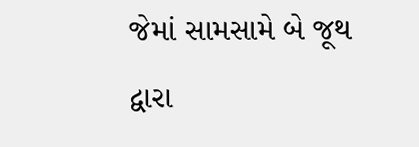જેમાં સામસામે બે જૂથ દ્વારા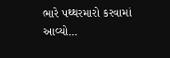ભારે પથ્થરમારો કરવામાં આવ્યો...